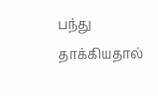பந்து தாக்கியதால்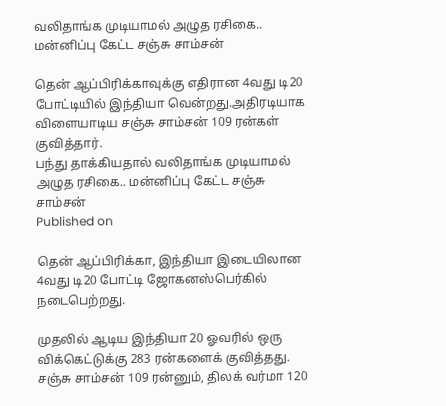வலிதாங்க முடியாமல் அழுத ரசிகை.. மன்னிப்பு கேட்ட சஞ்சு சாம்சன்

தென் ஆப்பிரிக்காவுக்கு எதிரான 4வது டி20 போட்டியில் இந்தியா வென்றது.அதிரடியாக விளையாடிய சஞ்சு சாம்சன் 109 ரன்கள் குவித்தார்.
பந்து தாக்கியதால் வலிதாங்க முடியாமல் அழுத ரசிகை.. மன்னிப்பு கேட்ட சஞ்சு சாம்சன்
Published on

தென் ஆப்பிரிக்கா, இந்தியா இடையிலான 4வது டி20 போட்டி ஜோகனஸ்பெர்கில் நடைபெற்றது.

முதலில் ஆடிய இந்தியா 20 ஓவரில் ஒரு விக்கெட்டுக்கு 283 ரன்களைக் குவித்தது. சஞ்சு சாம்சன் 109 ரன்னும், திலக் வர்மா 120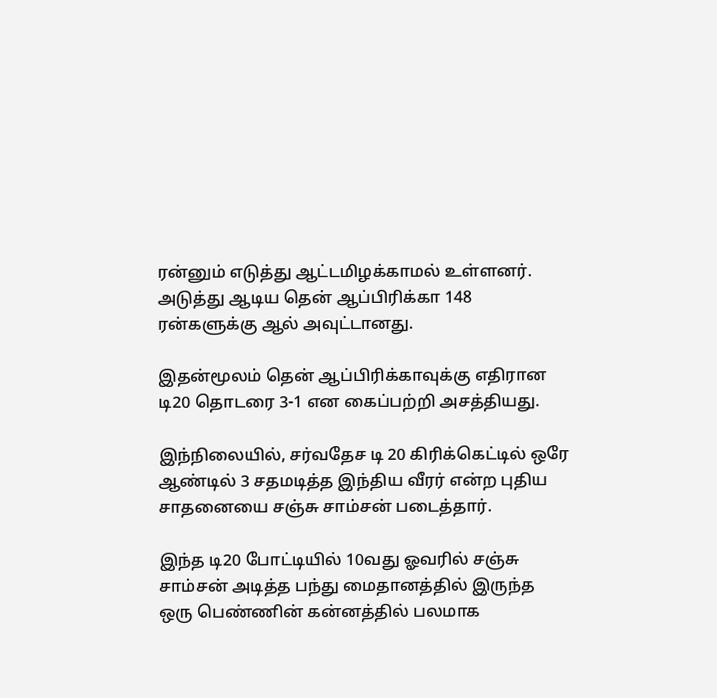ரன்னும் எடுத்து ஆட்டமிழக்காமல் உள்ளனர். அடுத்து ஆடிய தென் ஆப்பிரிக்கா 148 ரன்களுக்கு ஆல் அவுட்டானது.

இதன்மூலம் தென் ஆப்பிரிக்காவுக்கு எதிரான டி20 தொடரை 3-1 என கைப்பற்றி அசத்தியது.

இந்நிலையில், சர்வதேச டி 20 கிரிக்கெட்டில் ஒரே ஆண்டில் 3 சதமடித்த இந்திய வீரர் என்ற புதிய சாதனையை சஞ்சு சாம்சன் படைத்தார்.

இந்த டி20 போட்டியில் 10வது ஓவரில் சஞ்சு சாம்சன் அடித்த பந்து மைதானத்தில் இருந்த ஒரு பெண்ணின் கன்னத்தில் பலமாக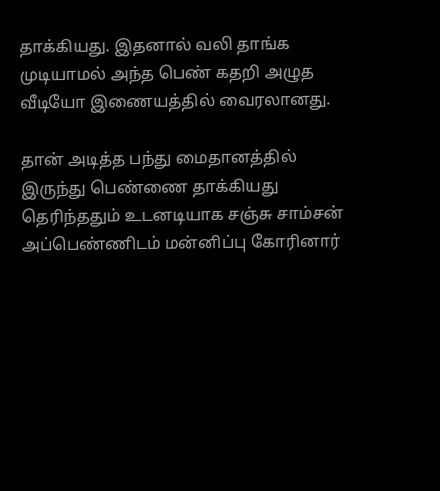தாக்கியது. இதனால் வலி தாங்க முடியாமல் அந்த பெண் கதறி அழுத வீடியோ இணையத்தில் வைரலானது.

தான் அடித்த பந்து மைதானத்தில் இருந்து பெண்ணை தாக்கியது தெரிந்ததும் உடனடியாக சஞ்சு சாம்சன் அப்பெண்ணிடம் மன்னிப்பு கோரினார்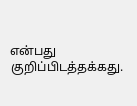என்பது குறிப்பிடத்தக்கது.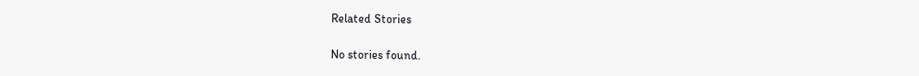Related Stories

No stories found.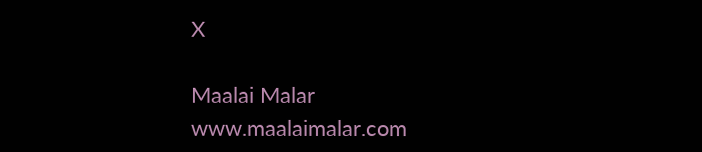X

Maalai Malar
www.maalaimalar.com